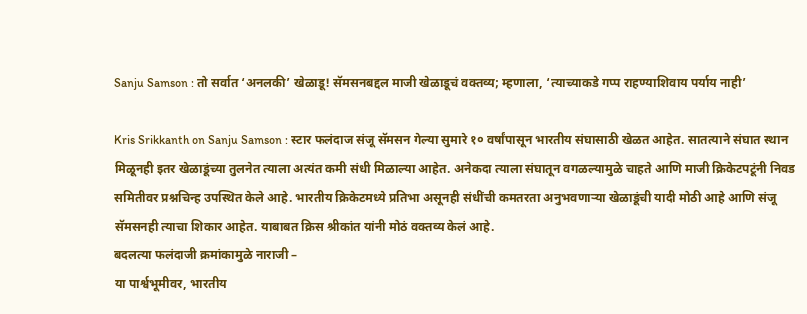Sanju Samson : तो सर्वात ‘अनलकी’ खेळाडू! सॅमसनबद्दल माजी खेळाडूचं वक्तव्य; म्हणाला, ‘त्याच्याकडे गप्प राहण्याशिवाय पर्याय नाही’

Kris Srikkanth on Sanju Samson : स्टार फलंदाज संजू सॅमसन गेल्या सुमारे १० वर्षांपासून भारतीय संघासाठी खेळत आहेत. सातत्याने संघात स्थान मिळूनही इतर खेळाडूंच्या तुलनेत त्याला अत्यंत कमी संधी मिळाल्या आहेत. अनेकदा त्याला संघातून वगळल्यामुळे चाहते आणि माजी क्रिकेटपटूंनी निवड समितीवर प्रश्नचिन्ह उपस्थित केले आहे. भारतीय क्रिकेटमध्ये प्रतिभा असूनही संधींची कमतरता अनुभवणाऱ्या खेळाडूंची यादी मोठी आहे आणि संजू सॅमसनही त्याचा शिकार आहेत. याबाबत क्रिस श्रीकांत यांनी मोठं वक्तव्य केलं आहे.
बदलत्या फलंदाजी क्रमांकामुळे नाराजी –
या पार्श्वभूमीवर, भारतीय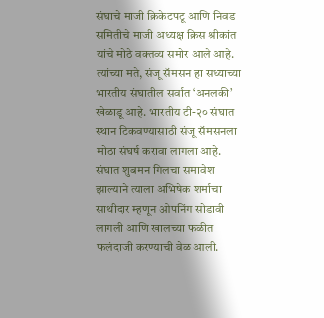संघाचे माजी क्रिकेटपटू आणि निवड समितीचे माजी अध्यक्ष क्रिस श्रीकांत यांचे मोठे वक्तव्य समोर आले आहे. त्यांच्या मते, संजू सॅमसन हा सध्याच्या भारतीय संघातील सर्वात ‘अनलकी’ खेळाडू आहे. भारतीय टी-२० संघात स्थान टिकवण्यासाठी संजू सॅमसनला मोठा संघर्ष करावा लागला आहे.
संघात शुबमन गिलचा समावेश झाल्याने त्याला अभिषेक शर्माचा साथीदार म्हणून ओपनिंग सोडावी लागली आणि खालच्या फळीत फलंदाजी करण्याची वेळ आली.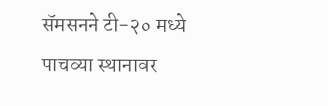सॅमसनने टी-२० मध्ये पाचव्या स्थानावर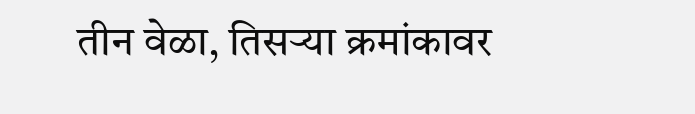तीन वेळा, तिसऱ्या क्रमांकावर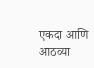एकदा आणि आठव्या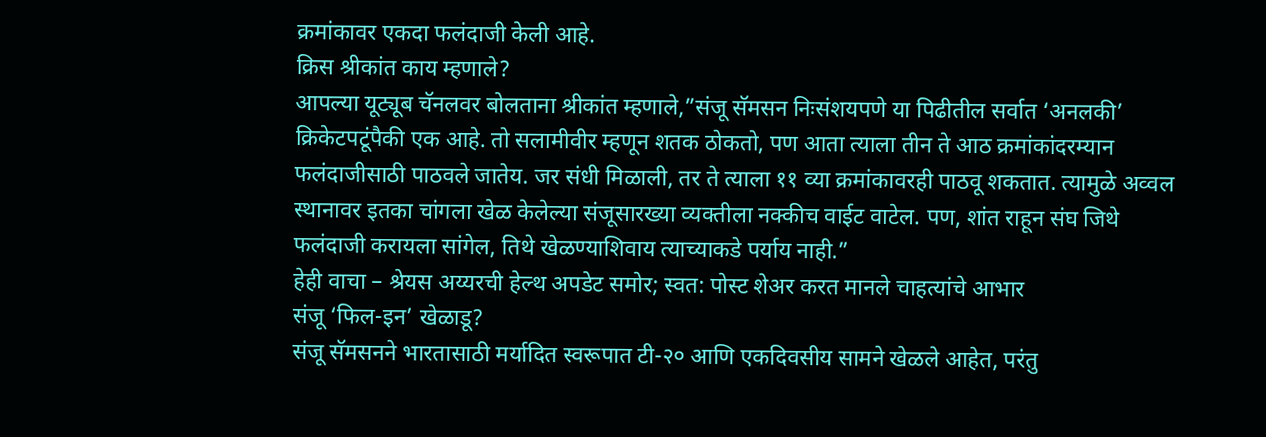क्रमांकावर एकदा फलंदाजी केली आहे.
क्रिस श्रीकांत काय म्हणाले?
आपल्या यूट्यूब चॅनलवर बोलताना श्रीकांत म्हणाले,”संजू सॅमसन निःसंशयपणे या पिढीतील सर्वात ‘अनलकी’ क्रिकेटपटूंपैकी एक आहे. तो सलामीवीर म्हणून शतक ठोकतो, पण आता त्याला तीन ते आठ क्रमांकांदरम्यान फलंदाजीसाठी पाठवले जातेय. जर संधी मिळाली, तर ते त्याला ११ व्या क्रमांकावरही पाठवू शकतात. त्यामुळे अव्वल स्थानावर इतका चांगला खेळ केलेल्या संजूसारख्या व्यक्तीला नक्कीच वाईट वाटेल. पण, शांत राहून संघ जिथे फलंदाजी करायला सांगेल, तिथे खेळण्याशिवाय त्याच्याकडे पर्याय नाही.”
हेही वाचा – श्रेयस अय्यरची हेल्थ अपडेट समोर; स्वत: पोस्ट शेअर करत मानले चाहत्यांचे आभार
संजू ‘फिल-इन’ खेळाडू?
संजू सॅमसनने भारतासाठी मर्यादित स्वरूपात टी-२० आणि एकदिवसीय सामने खेळले आहेत, परंतु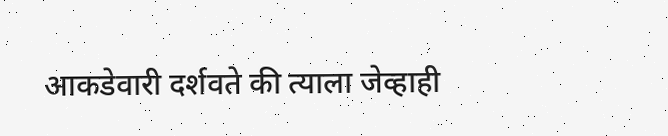आकडेवारी दर्शवते की त्याला जेव्हाही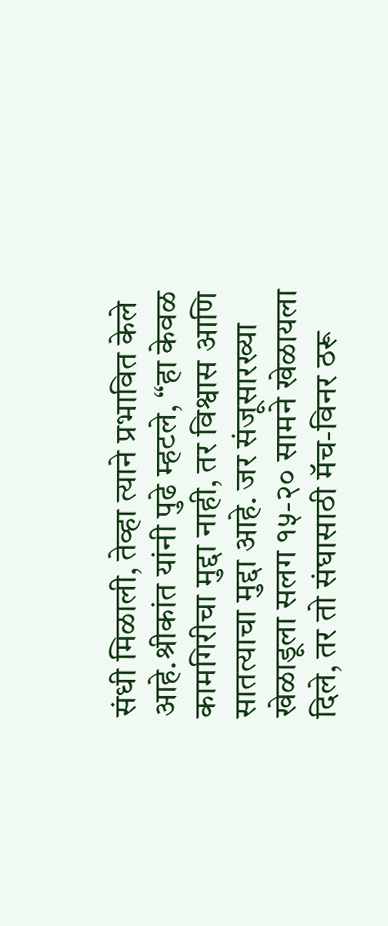संधी मिळाली, तेव्हा त्याने प्रभावित केले आहे.श्रीकांत यांनी पुढे म्हटले, “हा केवळ कामगिरीचा मुद्दा नाही, तर विश्वास आणि सातत्याचा मुद्दा आहे. जर संजूसारख्या खेळाडूला सलग १५-२० सामने खेळायला दिले, तर तो संघासाठी मॅच-विनर ठरू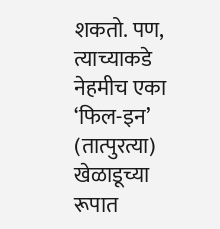शकतो. पण, त्याच्याकडे नेहमीच एका ‘फिल-इन’ (तात्पुरत्या) खेळाडूच्या रूपात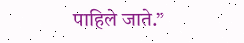पाहिले जाते.”